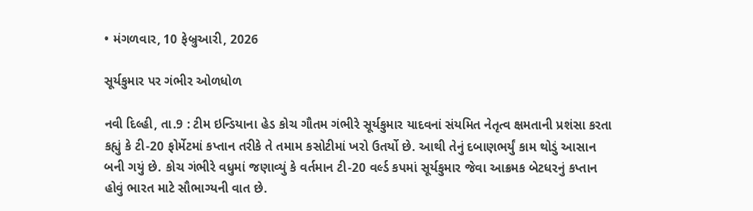• મંગળવાર, 10 ફેબ્રુઆરી, 2026

સૂર્યકુમાર પર ગંભીર ઓળધોળ

નવી દિલ્હી, તા.9 : ટીમ ઇન્ડિયાના હેડ કોચ ગૌતમ ગંભીરે સૂર્યકુમાર યાદવનાં સંયમિત નેતૃત્વ ક્ષમતાની પ્રશંસા કરતા કહ્યું કે ટી-20 ફોર્મેટમાં કપ્તાન તરીકે તે તમામ કસોટીમાં ખરો ઉતર્યો છે. આથી તેનું દબાણભર્યું કામ થોડું આસાન બની ગયું છે. કોચ ગંભીરે વધુમાં જણાવ્યું કે વર્તમાન ટી-20 વર્લ્ડ કપમાં સૂર્યકુમાર જેવા આક્રમક બેટધરનું કપ્તાન હોવું ભારત માટે સૌભાગ્યની વાત છે.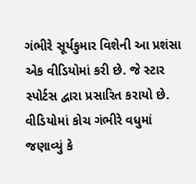ગંભીરે સૂર્યકુમાર વિશેની આ પ્રશંસા એક વીડિયોમાં કરી છે. જે સ્ટાર સ્પોર્ટસ દ્વારા પ્રસારિત કરાયો છે. વીડિયોમાં કોચ ગંભીરે વધુમાં જણાવ્યું કે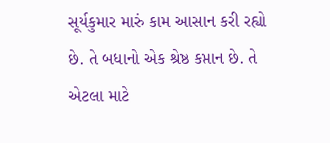સૂર્યકુમાર મારું કામ આસાન કરી રહ્યો છે. તે બધાનો એક શ્રેષ્ઠ કપ્તાન છે. તે એટલા માટે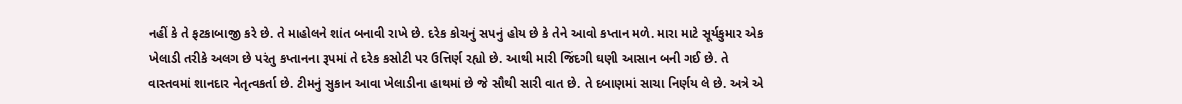નહીં કે તે ફટકાબાજી કરે છે. તે માહોલને શાંત બનાવી રાખે છે. દરેક કોચનું સપનું હોય છે કે તેને આવો કપ્તાન મળે. મારા માટે સૂર્યકુમાર એક ખેલાડી તરીકે અલગ છે પરંતુ કપ્તાનના રૂપમાં તે દરેક કસોટી પર ઉત્તિર્ણ રહ્યો છે. આથી મારી જિંદગી ઘણી આસાન બની ગઈ છે. તે વાસ્તવમાં શાનદાર નેતૃત્વકર્તા છે. ટીમનું સુકાન આવા ખેલાડીના હાથમાં છે જે સૌથી સારી વાત છે. તે દબાણમાં સાચા નિર્ણય લે છે. અત્રે એ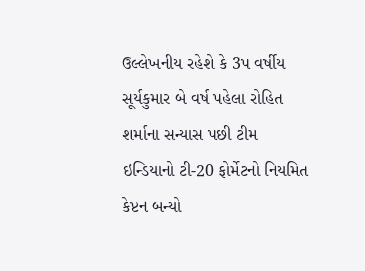ઉલ્લેખનીય રહેશે કે 3પ વર્ષીય સૂર્યકુમાર બે વર્ષ પહેલા રોહિત શર્માના સન્યાસ પછી ટીમ ઇન્ડિયાનો ટી-20 ફોર્મેટનો નિયમિત કેપ્ટન બન્યો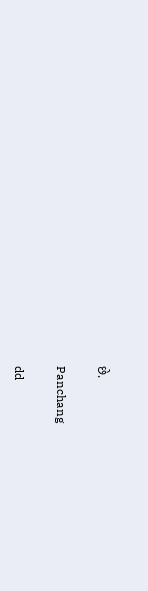છે.

Panchang

dd